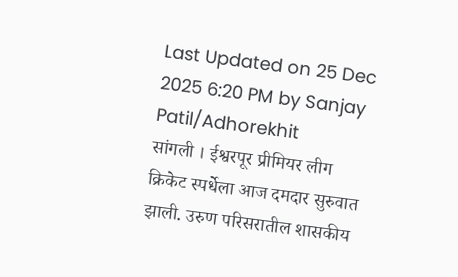Last Updated on 25 Dec 2025 6:20 PM by Sanjay Patil/Adhorekhit
सांगली । ईश्वरपूर प्रीमियर लीग क्रिकेट स्पर्धेला आज दमदार सुरुवात झाली. उरुण परिसरातील शासकीय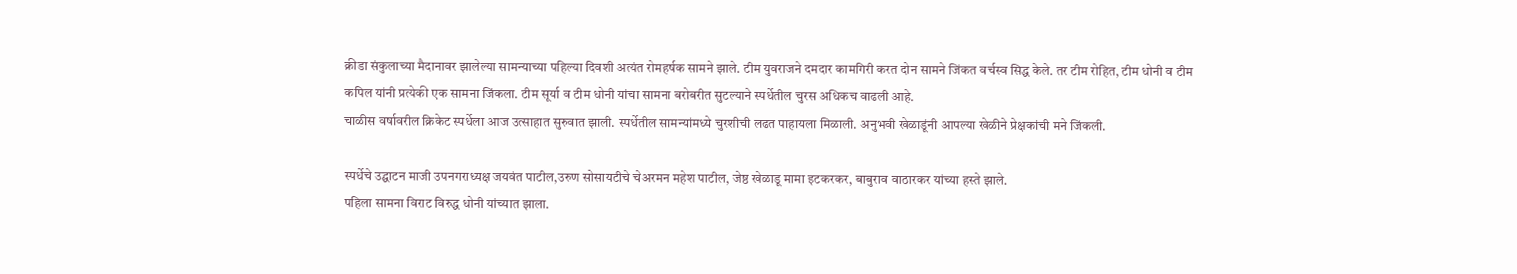क्रीडा संकुलाच्या मैदानावर झालेल्या सामन्याच्या पहिल्या दिवशी अत्यंत रोमहर्षक सामने झाले. टीम युवराजने दमदार कामगिरी करत दोन सामने जिंकत वर्चस्व सिद्ध केले. तर टीम रोहित, टीम धोनी व टीम कपिल यांनी प्रत्येकी एक सामना जिंकला. टीम सूर्या व टीम धोनी यांचा सामना बरोबरीत सुटल्याने स्पर्धेतील चुरस अधिकच वाढली आहे.
चाळीस वर्षावरील क्रिकेट स्पर्धेला आज उत्साहात सुरुवात झाली. स्पर्धेतील सामन्यांमध्ये चुरशीची लढत पाहायला मिळाली. अनुभवी खेळाडूंनी आपल्या खेळीने प्रेक्षकांची मने जिंकली.

स्पर्धेचे उद्घाटन माजी उपनगराध्यक्ष जयवंत पाटील,उरुण सोसायटीचे चेअरमन महेश पाटील, जेष्ठ खेळाडू मामा इटकरकर, बाबुराव वाठारकर यांच्या हस्ते झाले.
पहिला सामना विराट विरुद्ध धोनी यांच्यात झाला.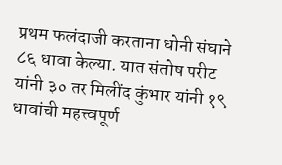प्रथम फलंदाजी करताना धोनी संघाने ८६ धावा केल्या. यात संतोष परीट यांनी ३० तर मिलींद कुंभार यांनी १९ धावांची महत्त्वपूर्ण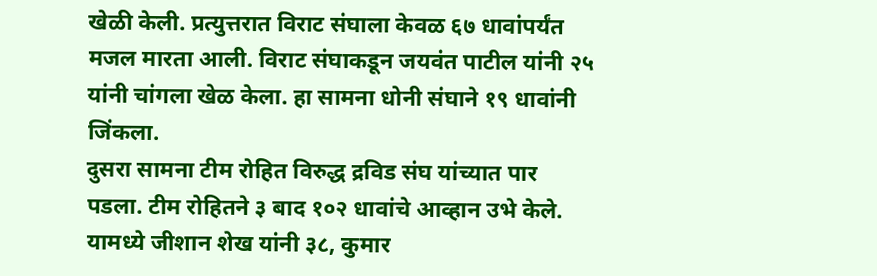खेळी केली. प्रत्युत्तरात विराट संघाला केवळ ६७ धावांपर्यंत मजल मारता आली. विराट संघाकडून जयवंत पाटील यांनी २५ यांनी चांगला खेळ केला. हा सामना धोनी संघाने १९ धावांनी जिंकला.
दुसरा सामना टीम रोहित विरुद्ध द्रविड संघ यांच्यात पार पडला. टीम रोहितने ३ बाद १०२ धावांचे आव्हान उभे केले. यामध्ये जीशान शेख यांनी ३८, कुमार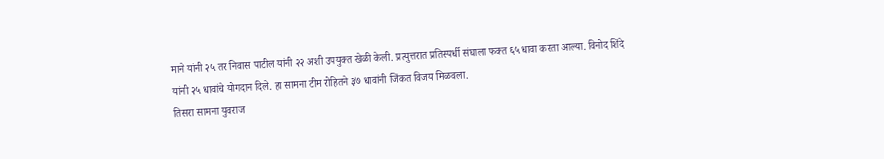माने यांनी २५ तर निवास पाटील यांनी २२ अशी उपयुक्त खेळी केली. प्रत्युत्तरात प्रतिस्पर्धी संघाला फक्त ६५ धावा करता आल्या. विनोद शिंदे यांनी २५ धावांचे योगदान दिले. हा सामना टीम रोहितने ३७ धावांनी जिंकत विजय मिळवला.
तिसरा सामना युवराज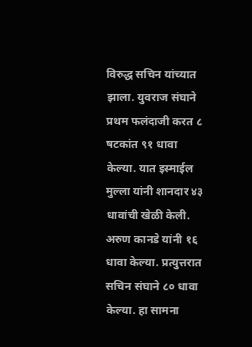विरुद्ध सचिन यांच्यात झाला. युवराज संघाने प्रथम फलंदाजी करत ८ षटकांत ९१ धावा केल्या. यात इस्माईल मुल्ला यांनी शानदार ४३ धावांची खेळी केली. अरुण कानडे यांनी १६ धावा केल्या. प्रत्युत्तरात सचिन संघाने ८० धावा केल्या. हा सामना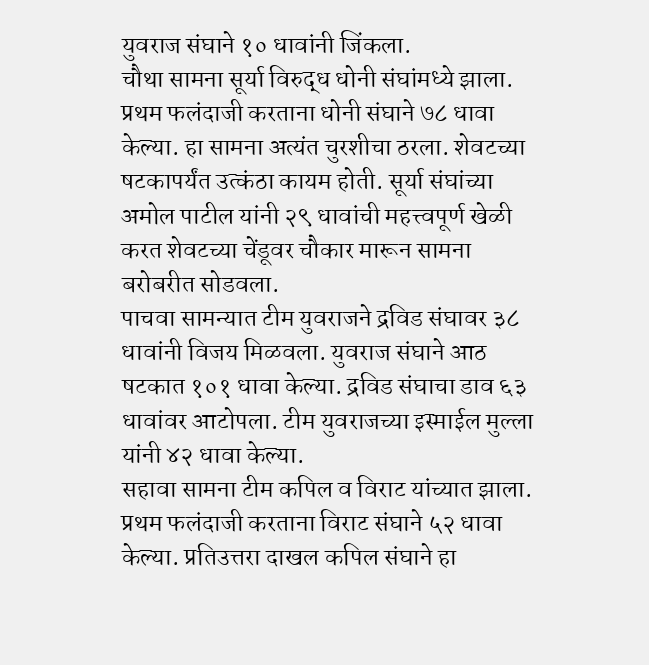युवराज संघाने १० धावांनी जिंकला.
चौथा सामना सूर्या विरुद्ध धोनी संघांमध्ये झाला. प्रथम फलंदाजी करताना धोनी संघाने ७८ धावा केल्या. हा सामना अत्यंत चुरशीचा ठरला. शेवटच्या षटकापर्यंत उत्कंठा कायम होती. सूर्या संघांच्या अमोल पाटील यांनी २९ धावांची महत्त्वपूर्ण खेळी करत शेवटच्या चेंडूवर चौकार मारून सामना बरोबरीत सोडवला.
पाचवा सामन्यात टीम युवराजने द्रविड संघावर ३८ धावांनी विजय मिळवला. युवराज संघाने आठ षटकात १०१ धावा केल्या. द्रविड संघाचा डाव ६३ धावांवर आटोपला. टीम युवराजच्या इस्माईल मुल्ला यांनी ४२ धावा केल्या.
सहावा सामना टीम कपिल व विराट यांच्यात झाला. प्रथम फलंदाजी करताना विराट संघाने ५२ धावा केल्या. प्रतिउत्तरा दाखल कपिल संघाने हा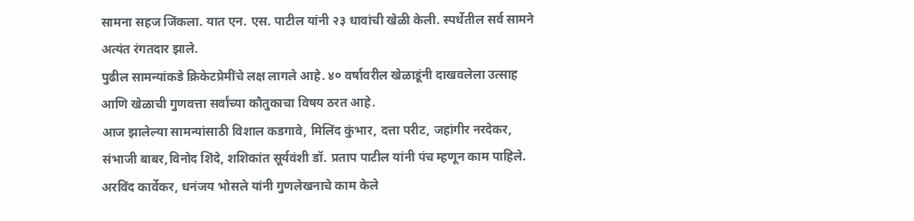सामना सहज जिंकला. यात एन. एस. पाटील यांनी २३ धावांची खेळी केली. स्पर्धेतील सर्व सामने अत्यंत रंगतदार झाले.
पुढील सामन्यांकडे क्रिकेटप्रेमींचे लक्ष लागले आहे. ४० वर्षावरील खेळाडूंनी दाखवलेला उत्साह आणि खेळाची गुणवत्ता सर्वांच्या कौतुकाचा विषय ठरत आहे.
आज झालेल्या सामन्यांसाठी विशाल कडगावे, मिलिंद कुंभार, दत्ता परीट, जहांगीर नरदेकर, संभाजी बाबर,विनोद शिंदे, शशिकांत सूर्यवंशी डॉ. प्रताप पाटील यांनी पंच म्हणून काम पाहिले. अरविंद कार्वेकर, धनंजय भोसले यांनी गुणलेखनाचे काम केले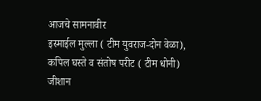आजचे सामनावीर
इस्माईल मुल्ला ( टीम युवराज-दोन वेळा),
कपिल घस्ते व संतोष परीट ( टीम धोनी)
जीशान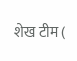शेख टीम (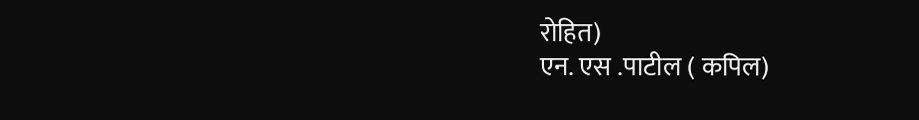रोहित)
एन. एस .पाटील ( कपिल)